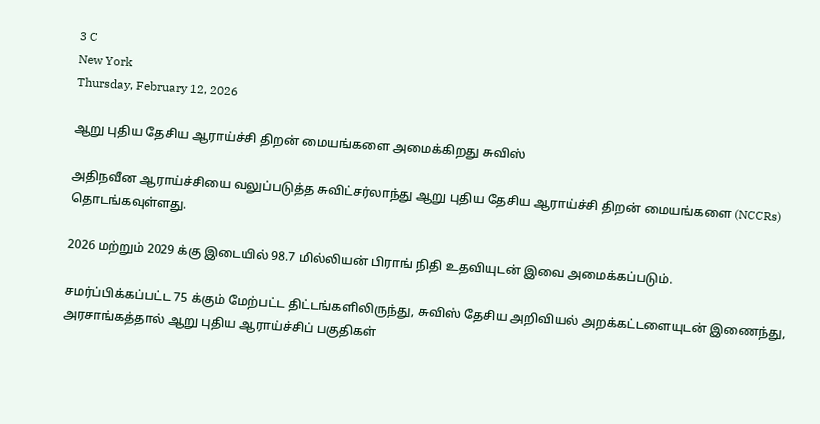3 C
New York
Thursday, February 12, 2026

ஆறு புதிய தேசிய ஆராய்ச்சி திறன் மையங்களை அமைக்கிறது சுவிஸ்

அதிநவீன ஆராய்ச்சியை வலுப்படுத்த சுவிட்சர்லாந்து ஆறு புதிய தேசிய ஆராய்ச்சி திறன் மையங்களை (NCCRs) தொடங்கவுள்ளது.

2026 மற்றும் 2029 க்கு இடையில் 98.7 மில்லியன் பிராங் நிதி உதவியுடன் இவை அமைக்கப்படும்.

சமர்ப்பிக்கப்பட்ட 75 க்கும் மேற்பட்ட திட்டங்களிலிருந்து, சுவிஸ் தேசிய அறிவியல் அறக்கட்டளையுடன் இணைந்து, அரசாங்கத்தால் ஆறு புதிய ஆராய்ச்சிப் பகுதிகள்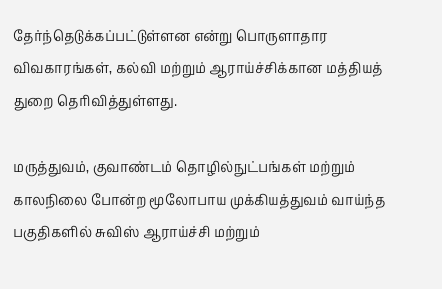தேர்ந்தெடுக்கப்பட்டுள்ளன என்று பொருளாதார விவகாரங்கள், கல்வி மற்றும் ஆராய்ச்சிக்கான மத்தியத் துறை தெரிவித்துள்ளது.

மருத்துவம், குவாண்டம் தொழில்நுட்பங்கள் மற்றும் காலநிலை போன்ற மூலோபாய முக்கியத்துவம் வாய்ந்த பகுதிகளில் சுவிஸ் ஆராய்ச்சி மற்றும்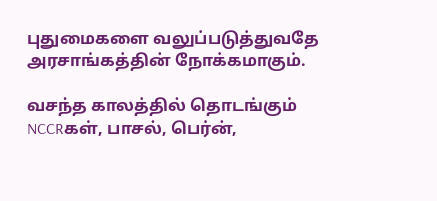புதுமைகளை வலுப்படுத்துவதே அரசாங்கத்தின் நோக்கமாகும்.

வசந்த காலத்தில் தொடங்கும் NCCRகள், பாசல், பெர்ன்,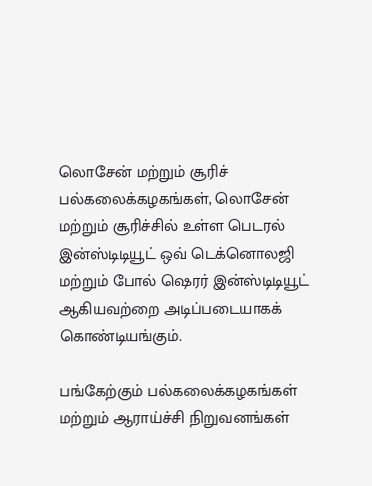லொசேன் மற்றும் சூரிச் பல்கலைக்கழகங்கள், லொசேன் மற்றும் சூரிச்சில் உள்ள பெடரல் இன்ஸ்டிடியூட் ஒவ் டெக்னொலஜி மற்றும் போல் ஷெரர் இன்ஸ்டிடியூட் ஆகியவற்றை அடிப்படையாகக் கொண்டியங்கும்.

பங்கேற்கும் பல்கலைக்கழகங்கள் மற்றும் ஆராய்ச்சி நிறுவனங்கள்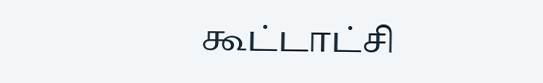கூட்டாட்சி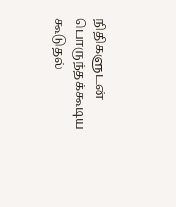நிதிகளுடன் பொருந்தக்கூடிய கூடுதல்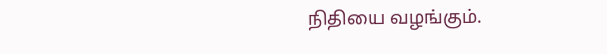நிதியை வழங்கும்.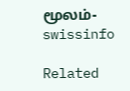மூலம்- swissinfo

Related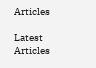Articles

Latest Articles